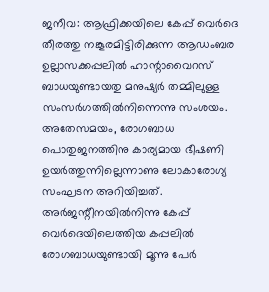ജനീവ: ആഫ്രിക്കയിലെ കേപ്പ് വെർദെ തീരത്തു നങ്കൂരമിട്ടിരിക്കുന്ന ആഡംബര ഉല്ലാസക്കപ്പലിൽ ഹാന്റാവൈറസ് ബാധയുണ്ടായതു മനുഷ്യർ തമ്മിലുള്ള സംസർഗത്തിൽനിന്നെന്നു സംശയം.
അതേസമയം, രോഗബാധ പൊതുജനത്തിനു കാര്യമായ ഭീഷണി ഉയർത്തുന്നില്ലെന്നാണു ലോകാരോഗ്യ സംഘടന അറിയിച്ചത്. അർജന്റീനയിൽനിന്നു കേപ്പ് വെർദെയിലെത്തിയ കപ്പലിൽ രോഗബാധയുണ്ടായി മൂന്നു പേർ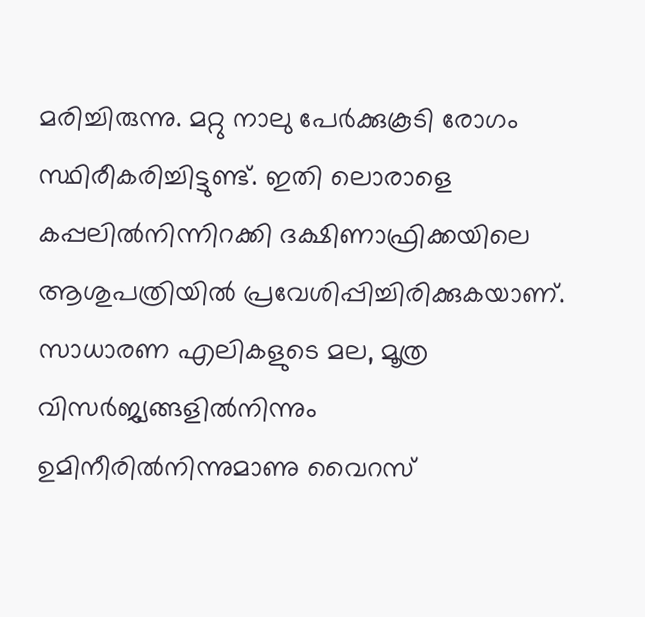മരിച്ചിരുന്നു. മറ്റു നാലു പേർക്കുകൂടി രോഗം സ്ഥിരീകരിച്ചിട്ടുണ്ട്. ഇതി ലൊരാളെ കപ്പലിൽനിന്നിറക്കി ദക്ഷിണാഫ്രിക്കയിലെ ആശുപത്രിയിൽ പ്രവേശിപ്പിച്ചിരിക്കുകയാണ്.
സാധാരണ എലികളുടെ മല, മൂത്ര വിസർജ്യങ്ങളിൽനിന്നും ഉമിനീരിൽനിന്നുമാണു വൈറസ്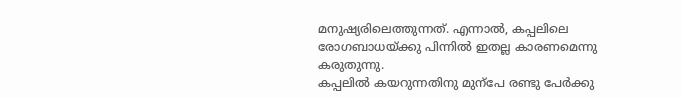മനുഷ്യരിലെത്തുന്നത്. എന്നാൽ, കപ്പലിലെ രോഗബാധയ്ക്കു പിന്നിൽ ഇതല്ല കാരണമെന്നു കരുതുന്നു.
കപ്പലിൽ കയറുന്നതിനു മുന്പേ രണ്ടു പേർക്കു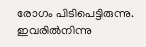രോഗം പിടിപെട്ടിരുന്നു. ഇവരിൽനിന്നു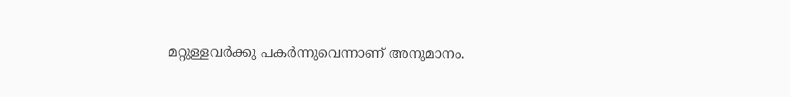മറ്റുള്ളവർക്കു പകർന്നുവെന്നാണ് അനുമാനം.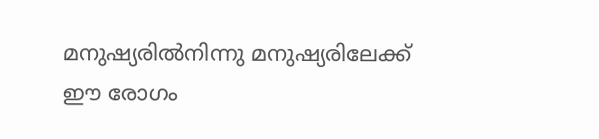മനുഷ്യരിൽനിന്നു മനുഷ്യരിലേക്ക് ഈ രോഗം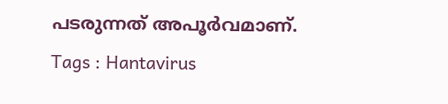പടരുന്നത് അപൂർവമാണ്.
Tags : Hantavirus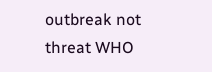outbreak not threat WHO